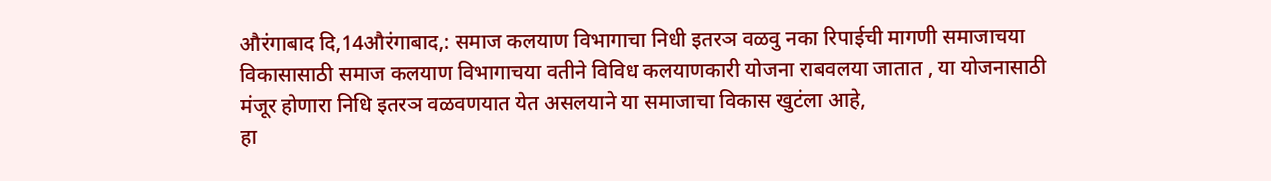औरंगाबाद दि,14औरंगाबाद,: समाज कलयाण विभागाचा निधी इतरञ वळवु नका रिपाईची मागणी समाजाचया विकासासाठी समाज कलयाण विभागाचया वतीने विविध कलयाणकारी योजना राबवलया जातात , या योजनासाठी मंजूर होणारा निधि इतरञ वळवणयात येत असलयाने या समाजाचा विकास खुटंला आहे,
हा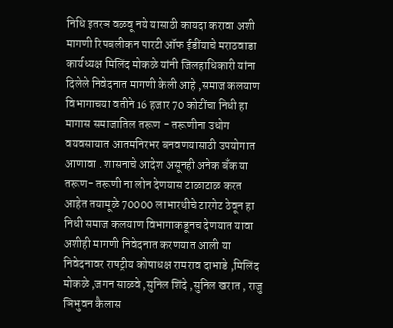निधि इतरञ वळवू नये यासाठी कायदा करावा अशी मागणी रिपबलीकन पारटी ऑफ ईडींयाचे मराठवाडा कार्यध्यक्ष मिलिंद मोकळे यांनी जिलहाधिकारी यांना दिलेले निवेदनात मागणी केली आहे ,समाज कलयाण विभागाचया वतीने 16 हजार 70 कोटींचा निधी हा मागास समाजातिल तरूण - तरूणीना उधोग वयवसायात आतमनिरभर बनवणयासाठी उपयोगात आणावा . शासनाचे आदेश असूनही अनेक बँक या तरूण- तरूणी ना लोन देणयास टाळाटाळ करत आहेत तयामूळे 70000 लाभारथीचे टारगेट ठेवून हा निधी समाज कलयाण विभागाकडूनच देणयात यावा अशीही मागणी निवेदनात करणयात आली या निवेदनावर राषट्रीय कोषाधक्ष रामराव दाभाडे ,मिलिंद मोकळे ,जगन साळवे ,सुनिल शिंदे ,सुनिल खरात , राजु ञिभुवन कैलास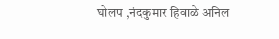घोलप ,नंदकुमार हिवाळे अनिल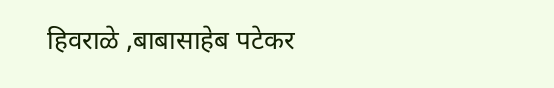हिवराळे ,बाबासाहेब पटेकर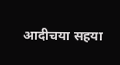आदीचया सहया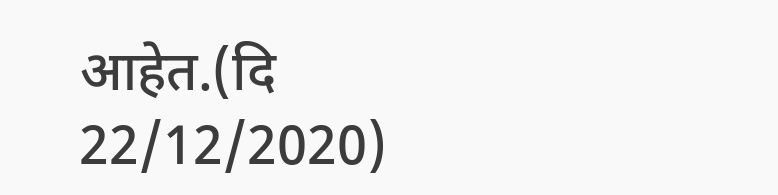आहेत.(दि 22/12/2020)